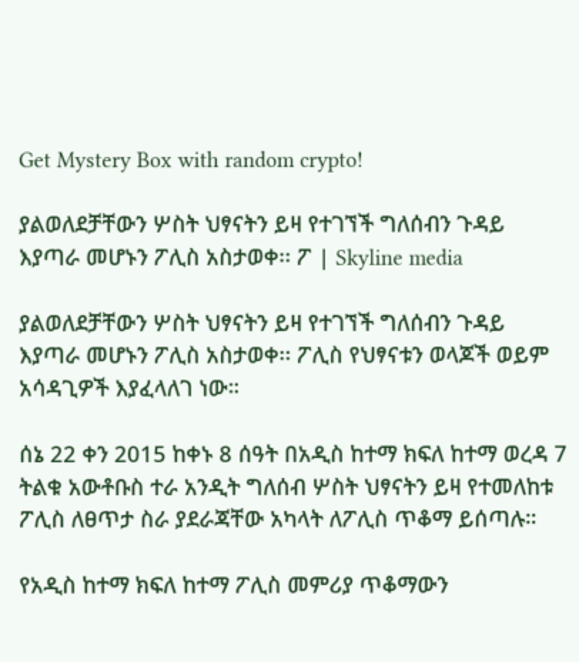Get Mystery Box with random crypto!

ያልወለደቻቸውን ሦስት ህፃናትን ይዛ የተገኘች ግለሰብን ጉዳይ እያጣራ መሆኑን ፖሊስ አስታወቀ፡፡ ፖ | Skyline media

ያልወለደቻቸውን ሦስት ህፃናትን ይዛ የተገኘች ግለሰብን ጉዳይ እያጣራ መሆኑን ፖሊስ አስታወቀ፡፡ ፖሊስ የህፃናቱን ወላጆች ወይም አሳዳጊዎች እያፈላለገ ነው።

ሰኔ 22 ቀን 2015 ከቀኑ 8 ሰዓት በአዲስ ከተማ ክፍለ ከተማ ወረዳ 7 ትልቁ አውቶቡስ ተራ አንዲት ግለሰብ ሦስት ህፃናትን ይዛ የተመለከቱ ፖሊስ ለፀጥታ ስራ ያደራጃቸው አካላት ለፖሊስ ጥቆማ ይሰጣሉ።

የአዲስ ከተማ ክፍለ ከተማ ፖሊስ መምሪያ ጥቆማውን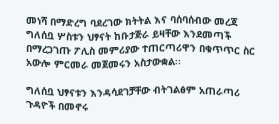መነሻ በማድረግ ባደረገው ክትትል እና ባሰባሰብው መረጃ ግለሰቧ ሦስቱን ህፃናት ከቡታጅራ ይዛቸው እንደመጣች በማረጋገጡ ፖሊስ መምሪያው ተጠርጣሪዋን በቁጥጥር ስር አውሎ ምርመራ መጀመሩን አስታውቋል፡፡

ግለሰቧ ህፃናቱን እንዳሳደገቻቸው ብትገልፅም አጠራጣሪ ጉዳዮች በመኖሩ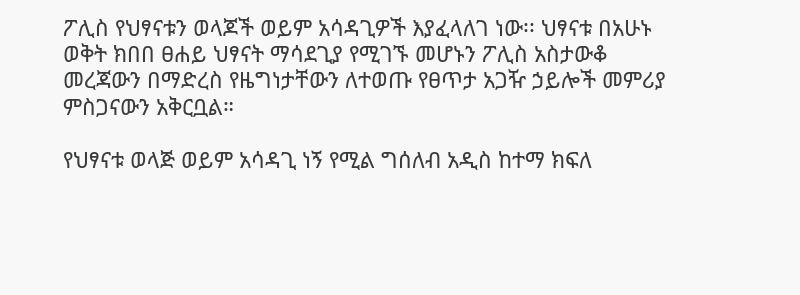ፖሊስ የህፃናቱን ወላጆች ወይም አሳዳጊዎች እያፈላለገ ነው፡፡ ህፃናቱ በአሁኑ ወቅት ክበበ ፀሐይ ህፃናት ማሳደጊያ የሚገኙ መሆኑን ፖሊስ አስታውቆ መረጃውን በማድረስ የዜግነታቸውን ለተወጡ የፀጥታ አጋዥ ኃይሎች መምሪያ ምስጋናውን አቅርቧል።

የህፃናቱ ወላጅ ወይም አሳዳጊ ነኝ የሚል ግሰለብ አዲስ ከተማ ክፍለ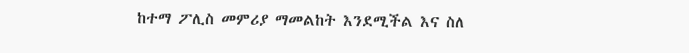ከተማ ፖሊስ መምሪያ ማመልከት እንደሚችል እና ስለ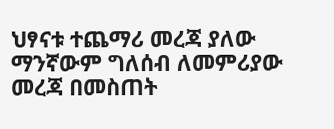ህፃናቱ ተጨማሪ መረጃ ያለው ማንኛውም ግለሰብ ለመምሪያው መረጃ በመስጠት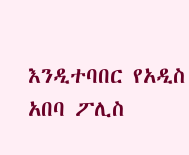እንዲተባበር የአዲስ አበባ ፖሊስ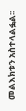መልእክቱን አስተላልፏል፡፡